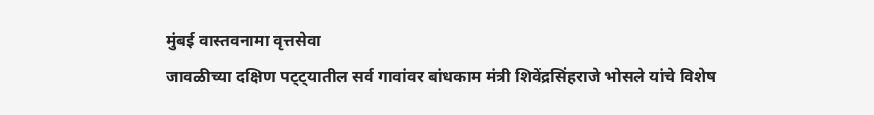मुंबई वास्तवनामा वृत्तसेवा
जावळीच्या दक्षिण पट्ट्यातील सर्व गावांवर बांधकाम मंत्री शिवेंद्रसिंहराजे भोसले यांचे विशेष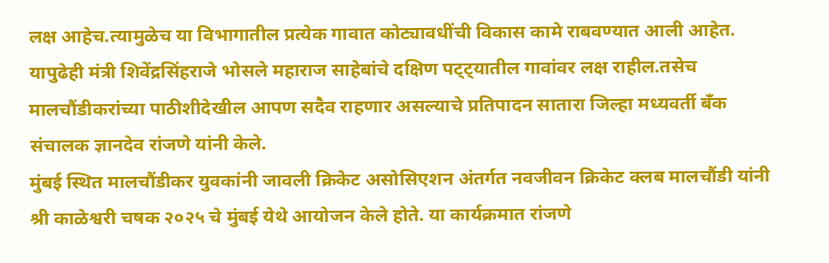लक्ष आहेच.त्यामुळेच या विभागातील प्रत्येक गावात कोट्यावधींची विकास कामे राबवण्यात आली आहेत. यापुढेही मंत्री शिवेंद्रसिंहराजे भोसले महाराज साहेबांचे दक्षिण पट्ट्यातील गावांवर लक्ष राहील.तसेच मालचौंडीकरांच्या पाठीशीदेखील आपण सदैव राहणार असल्याचे प्रतिपादन सातारा जिल्हा मध्यवर्ती बँक संचालक ज्ञानदेव रांजणे यांनी केले.
मुंबई स्थित मालचौंडीकर युवकांनी जावली क्रिकेट असोसिएशन अंतर्गत नवजीवन क्रिकेट क्लब मालचौंडी यांनी श्री काळेश्वरी चषक २०२५ चे मुंबई येथे आयोजन केले होते. या कार्यक्रमात रांजणे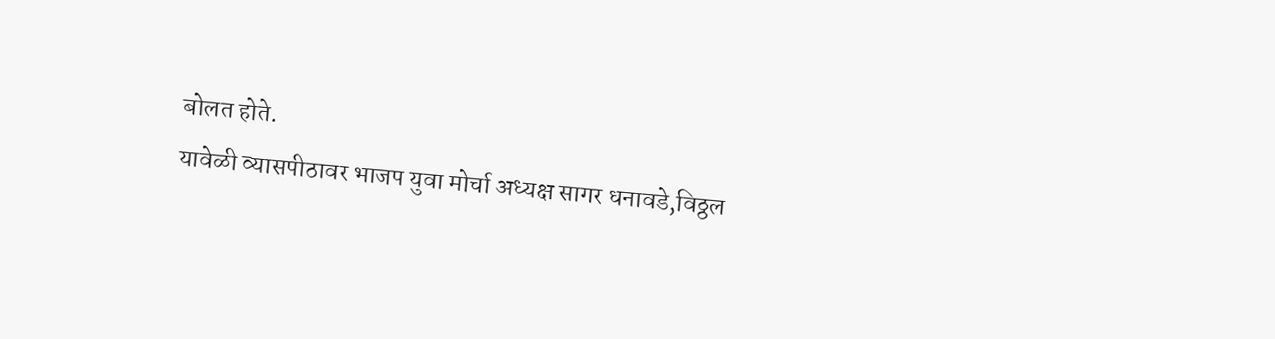बोलत होते.
यावेळी व्यासपीठावर भाजप युवा मोर्चा अध्यक्ष सागर धनावडे,विठ्ठल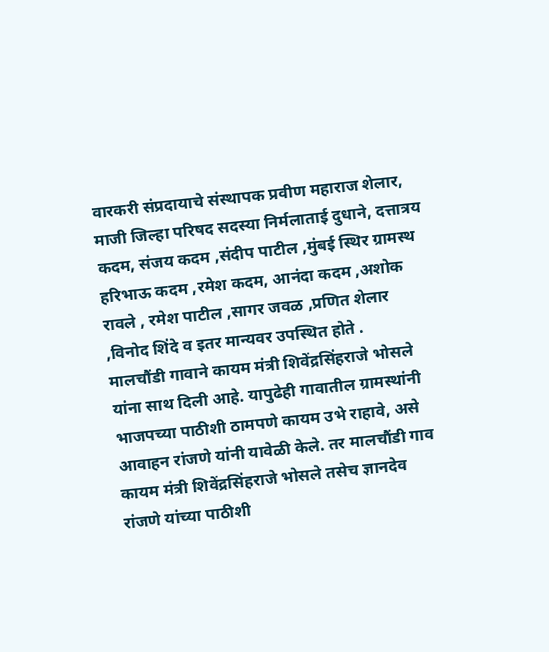वारकरी संप्रदायाचे संस्थापक प्रवीण महाराज शेलार, माजी जिल्हा परिषद सदस्या निर्मलाताई दुधाने, दत्तात्रय कदम, संजय कदम ,संदीप पाटील ,मुंबई स्थिर ग्रामस्थ हरिभाऊ कदम ,रमेश कदम, आनंदा कदम ,अशोक रावले , रमेश पाटील ,सागर जवळ ,प्रणित शेलार ,विनोद शिंदे व इतर मान्यवर उपस्थित होते .
मालचौंडी गावाने कायम मंत्री शिवेंद्रसिंहराजे भोसले यांना साथ दिली आहे. यापुढेही गावातील ग्रामस्थांनी भाजपच्या पाठीशी ठामपणे कायम उभे राहावे, असे आवाहन रांजणे यांनी यावेळी केले. तर मालचौंडी गाव कायम मंत्री शिवेंद्रसिंहराजे भोसले तसेच ज्ञानदेव रांजणे यांच्या पाठीशी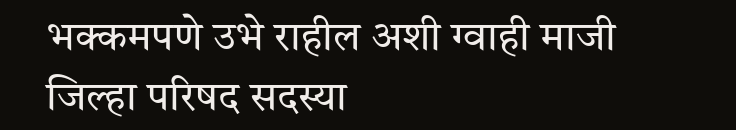भक्कमपणे उभे राहील अशी ग्वाही माजी जिल्हा परिषद सदस्या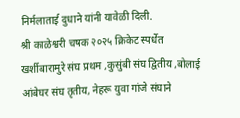निर्मलाताई दुधाने यांनी यावेळी दिली.
श्री काळेश्वरी चषक २०२५ क्रिकेट स्पर्धेत खर्शीबारामुरे संघ प्रथम ,कुसुंबी संघ द्वितीय ,बोलाई आंबेघर संघ तृतीय, नेहरू युवा गांजे संघाने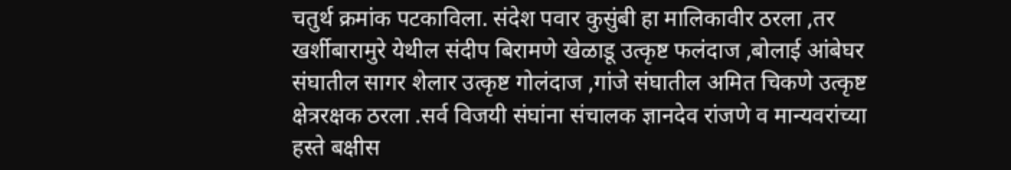चतुर्थ क्रमांक पटकाविला. संदेश पवार कुसुंबी हा मालिकावीर ठरला ,तर खर्शीबारामुरे येथील संदीप बिरामणे खेळाडू उत्कृष्ट फलंदाज ,बोलाई आंबेघर संघातील सागर शेलार उत्कृष्ट गोलंदाज ,गांजे संघातील अमित चिकणे उत्कृष्ट क्षेत्ररक्षक ठरला .सर्व विजयी संघांना संचालक ज्ञानदेव रांजणे व मान्यवरांच्या हस्ते बक्षीस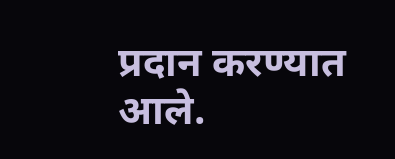प्रदान करण्यात आले.